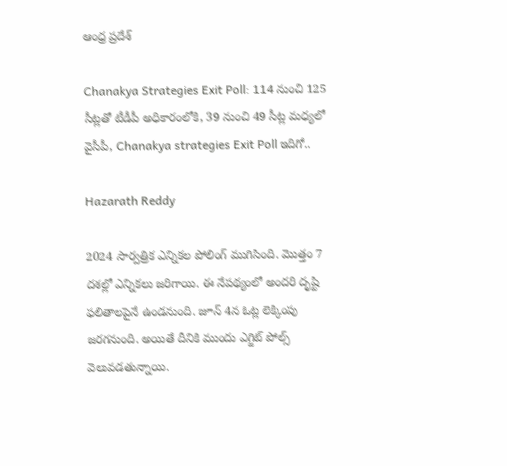ఆంధ్ర ప్రదేశ్

Chanakya Strategies Exit Poll: 114 నుంచి 125 సీట్లతో టీడీపీ అధికారంలోకి, 39 నుంచి 49 సీట్ల మధ్యలో వైసీపీ, Chanakya strategies Exit Poll ఇదిగో..

Hazarath Reddy

2024 సార్వత్రిక ఎన్నికల పోలింగ్ ముగిసింది. మొత్తం 7 దశల్లో ఎన్నికలు జరిగాయి. ఈ నేపథ్యంలో అందరి దృష్టి ఫలితాలపైనే ఉండనుంది. జూన్ 4న ఓట్ల లెక్కింపు జరగనుంది. అయితే దీనికి ముందు ఎగ్జిట్ పోల్స్‌ వెలువడతున్నాయి.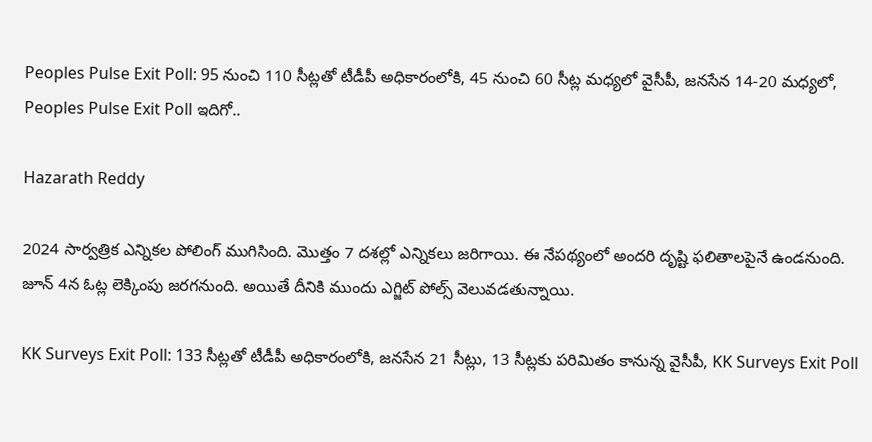Peoples Pulse Exit Poll: 95 నుంచి 110 సీట్లతో టీడీపీ అధికారంలోకి, 45 నుంచి 60 సీట్ల మధ్యలో వైసీపీ, జనసేన 14-20 మధ్యలో, Peoples Pulse Exit Poll ఇదిగో..

Hazarath Reddy

2024 సార్వత్రిక ఎన్నికల పోలింగ్ ముగిసింది. మొత్తం 7 దశల్లో ఎన్నికలు జరిగాయి. ఈ నేపథ్యంలో అందరి దృష్టి ఫలితాలపైనే ఉండనుంది. జూన్ 4న ఓట్ల లెక్కింపు జరగనుంది. అయితే దీనికి ముందు ఎగ్జిట్ పోల్స్‌ వెలువడతున్నాయి.

KK Surveys Exit Poll: 133 సీట్లతో టీడీపీ అధికారంలోకి, జనసేన 21 సీట్లు, 13 సీట్లకు పరిమితం కానున్న వైసీపీ, KK Surveys Exit Poll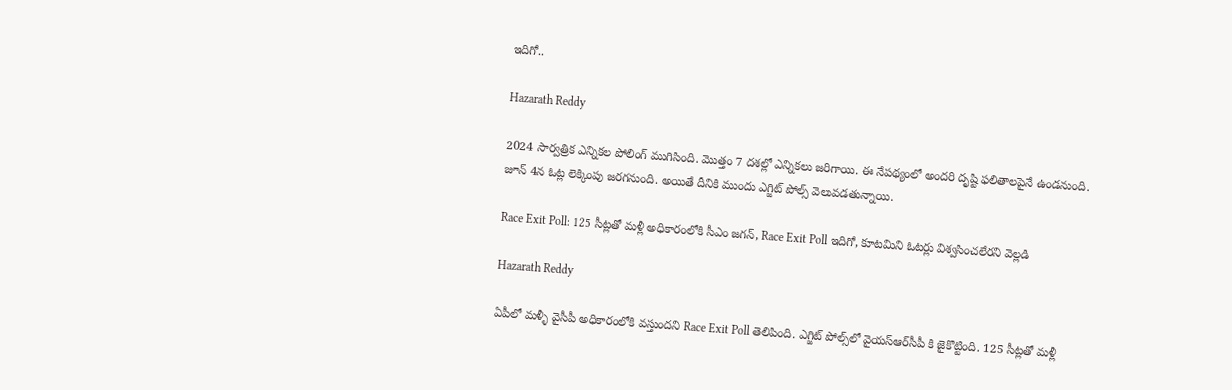ఇదిగో..

Hazarath Reddy

2024 సార్వత్రిక ఎన్నికల పోలింగ్ ముగిసింది. మొత్తం 7 దశల్లో ఎన్నికలు జరిగాయి. ఈ నేపథ్యంలో అందరి దృష్టి ఫలితాలపైనే ఉండనుంది. జూన్ 4న ఓట్ల లెక్కింపు జరగనుంది. అయితే దీనికి ముందు ఎగ్జిట్ పోల్స్‌ వెలువడతున్నాయి.

Race Exit Poll: 125 సీట్లతో మళ్లీ అధికారంలోకి సీఎం జగన్, Race Exit Poll ఇదిగో, కూటమిని ఓటర్లు విశ్వసించలేరని వెల్లడి

Hazarath Reddy

ఏపీలో మళ్ళీ వైసీపీ అధికారంలోకి వస్తుందని Race Exit Poll తెలిపింది. ఎగ్జిట్ పోల్స్‌లో వైయస్‌ఆర్‌సీపీ కి జైకొట్టింది. 125 సీట్లతో మళ్లీ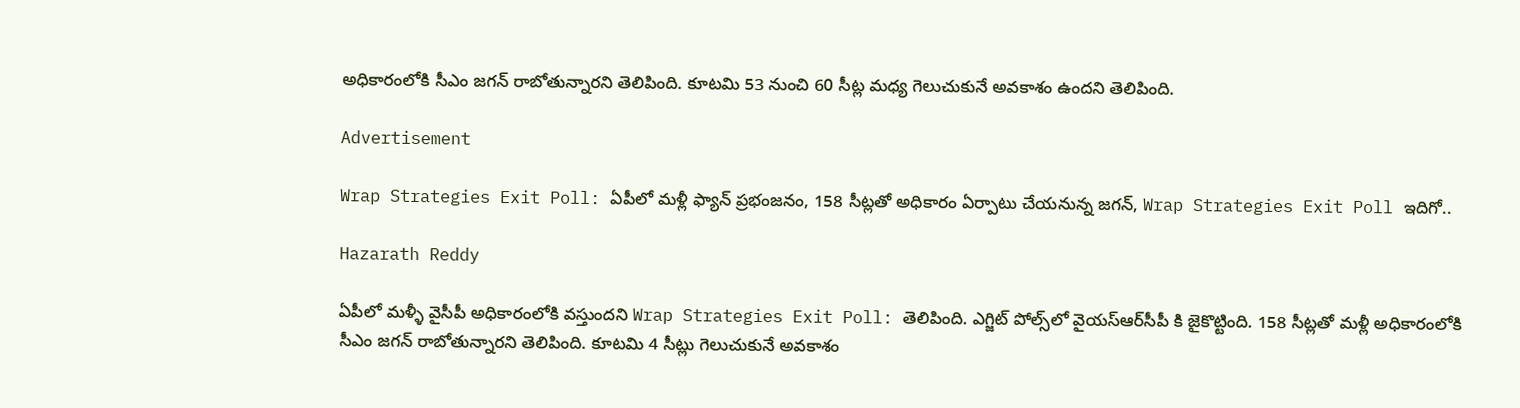అధికారంలోకి సీఎం జగన్ రాబోతున్నారని తెలిపింది. కూటమి 53 నుంచి 60 సీట్ల మధ్య గెలుచుకునే అవకాశం ఉందని తెలిపింది.

Advertisement

Wrap Strategies Exit Poll: ఏపీలో మళ్లీ ఫ్యాన్ ప్రభంజనం, 158 సీట్లతో అధికారం ఏర్పాటు చేయనున్న జగన్, Wrap Strategies Exit Poll ఇదిగో..

Hazarath Reddy

ఏపీలో మళ్ళీ వైసీపీ అధికారంలోకి వస్తుందని Wrap Strategies Exit Poll: తెలిపింది. ఎగ్జిట్ పోల్స్‌లో వైయస్‌ఆర్‌సీపీ కి జైకొట్టింది. 158 సీట్లతో మళ్లీ అధికారంలోకి సీఎం జగన్ రాబోతున్నారని తెలిపింది. కూటమి 4 సీట్లు గెలుచుకునే అవకాశం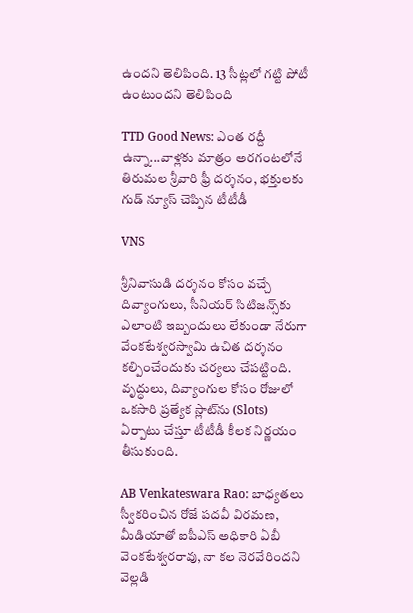ఉందని తెలిపింది. 13 సీట్లలో గట్టి పోటీ ఉంటుందని తెలిపింది

TTD Good News: ఎంత ర‌ద్దీ ఉన్నా...వాళ్ల‌కు మాత్రం అరగంట‌లోనే తిరుమల శ్రీ‌వారి ఫ్రీ ద‌ర్శ‌నం, భ‌క్తుల‌కు గుడ్ న్యూస్ చెప్పిన టీటీడీ

VNS

శ్రీనివాసుడి దర్శనం కోసం వచ్చే దివ్యాంగులు, సీనియర్ సిటిజన్స్‌కు ఎలాంటి ఇబ్బందులు లేకుండా నేరుగా వేంకటేశ్వరస్వామి ఉచిత దర్శనం కల్పించేందుకు చర్యలు చేపట్టింది. వృద్ధులు, దివ్యాంగుల కోసం రోజులో ఒకసారి ప్రత్యేక స్లాట్‌ను (Slots) ఏర్పాటు చేస్తూ టీటీడీ కీలక నిర్ణయం తీసుకుంది.

AB Venkateswara Rao: బాధ్యతలు స్వీకరించిన రోజే పదవీ విరమణ, మీడియాతో ఐపీఎస్ అధికారి ఏబీ వెంకటేశ్వరరావు, నా కల నెరవేరిందని వెల్లడి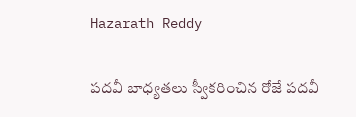Hazarath Reddy

పదవీ బాధ్యతలు స్వీకరించిన రోజే పదవీ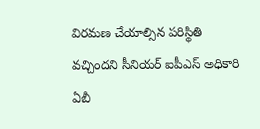విరమణ చేయాల్సిన పరిస్థితి వచ్చిందని సీనియర్‌ ఐపీఎస్‌ అధికారి ఏబీ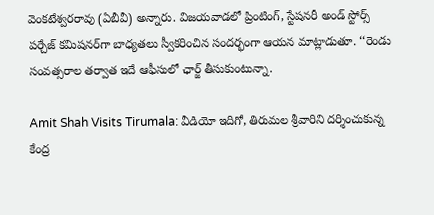వెంకటేశ్వరరావు (ఏబీవీ) అన్నారు. విజయవాడలో ప్రింటింగ్‌, స్టేషనరీ అండ్‌ స్టోర్స్‌ పర్చేజ్‌ కమిషనర్‌గా బాధ్యతలు స్వీకరించిన సందర్భంగా ఆయన మాట్లాడుతూ. ‘‘రెండు సంవత్సరాల తర్వాత ఇదే ఆఫీసులో ఛార్జ్‌ తీసుకుంటున్నా.

Amit Shah Visits Tirumala: వీడియో ఇదిగో, తిరుమల శ్రీవారిని దర్శించుకున్న కేంద్ర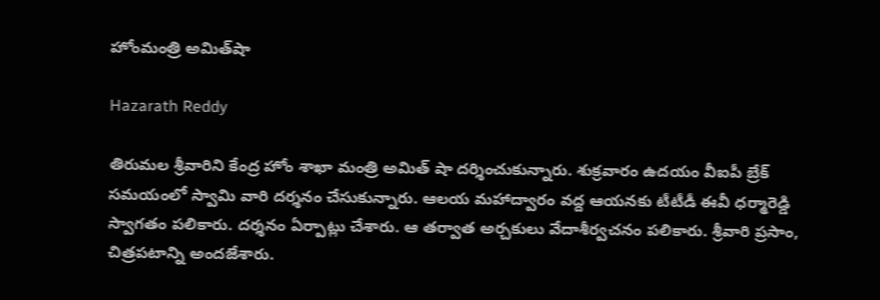హోంమంత్రి అమిత్‌షా

Hazarath Reddy

తిరుమల శ్రీవారిని కేంద్ర హోం శాఖా మంత్రి అమిత్ షా దర్శించుకున్నారు. శుక్రవారం ఉదయం వీఐపీ బ్రేక్ సమయంలో స్వామి వారి దర్శనం చేసుకున్నారు. ఆలయ మహాద్వారం వద్ద ఆయనకు టీటీడీ ఈవీ ధర్మారెడ్డి స్వాగతం పలికారు. దర్శనం ఏర్పాట్లు చేశారు. ఆ తర్వాత అర్చకులు వేదాశీర్వచనం పలికారు. శ్రీవారి ప్రసాం, చిత్రపటాన్ని అందజేశారు.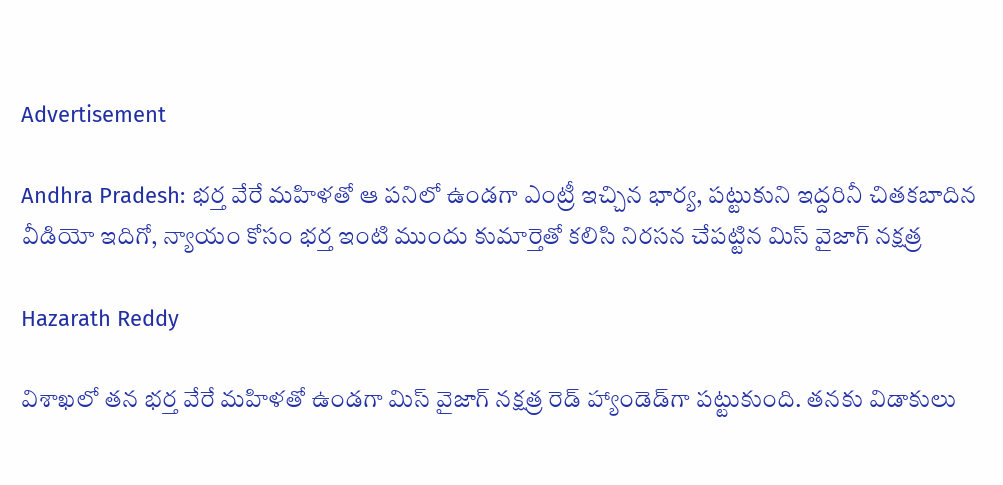Advertisement

Andhra Pradesh: భర్త వేరే మహిళతో ఆ పనిలో ఉండగా ఎంట్రీ ఇచ్చిన భార్య, పట్టుకుని ఇద్దరినీ చితకబాదిన వీడియో ఇదిగో, న్యాయం కోసం భర్త ఇంటి ముందు కుమార్తెతో కలిసి నిరసన చేపట్టిన మిస్‌ వైజాగ్‌ నక్షత్ర

Hazarath Reddy

విశాఖలో తన భర్త వేరే మహిళతో ఉండగా మిస్‌ వైజాగ్‌ నక్షత్ర రెడ్ హ్యాండెడ్‌గా పట్టుకుంది. తనకు విడాకులు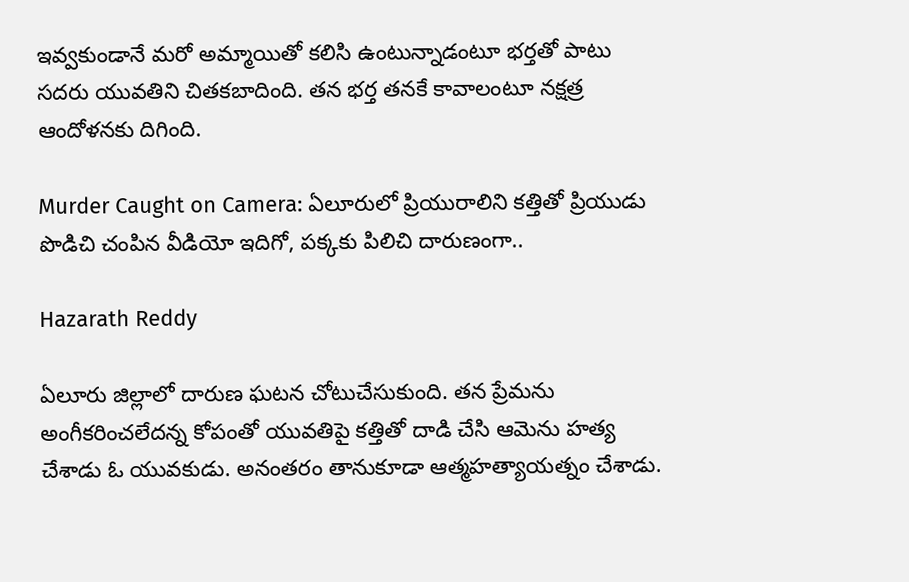ఇవ్వకుండానే మరో అమ్మాయితో కలిసి ఉంటున్నాడంటూ భర్తతో పాటు సదరు యువతిని చితకబాదింది. తన భర్త తనకే కావాలంటూ నక్షత్ర ఆందోళనకు దిగింది.

Murder Caught on Camera: ఏలూరులో ప్రియురాలిని కత్తితో ప్రియుడు పొడిచి చంపిన వీడియో ఇదిగో, పక్కకు పిలిచి దారుణంగా..

Hazarath Reddy

ఏలూరు జిల్లాలో దారుణ ఘటన చోటుచేసుకుంది. తన ప్రేమను అంగీకరించలేదన్న కోపంతో యువతిపై కత్తితో దాడి చేసి ఆమెను హత్య చేశాడు ఓ యువకుడు. అనంతరం తానుకూడా ఆత్మహత్యాయత్నం చేశాడు.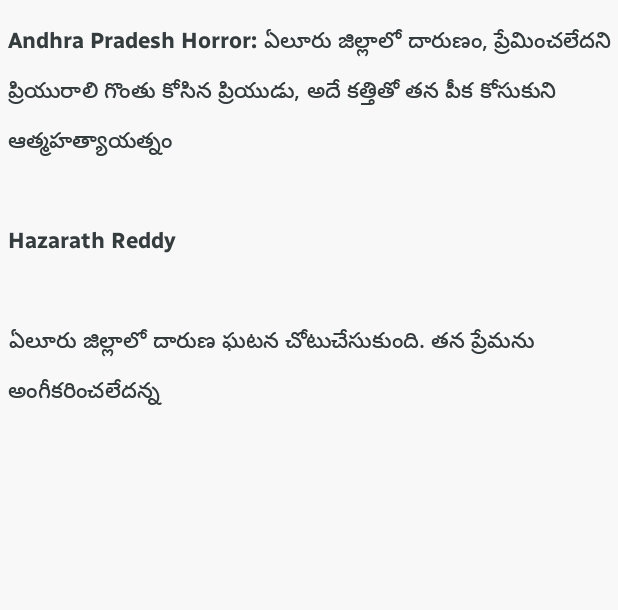Andhra Pradesh Horror: ఏలూరు జిల్లాలో దారుణం, ప్రేమించలేదని ప్రియురాలి గొంతు కోసిన ప్రియుడు, అదే కత్తితో తన పీక కోసుకుని ఆత్మహత్యాయత్నం

Hazarath Reddy

ఏలూరు జిల్లాలో దారుణ ఘటన చోటుచేసుకుంది. తన ప్రేమను అంగీకరించలేదన్న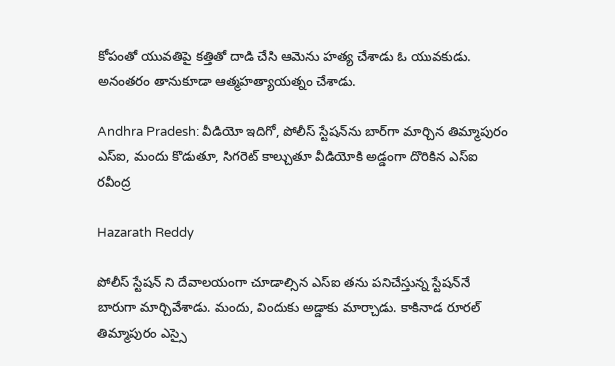కోపంతో యువతిపై కత్తితో దాడి చేసి ఆమెను హత్య చేశాడు ఓ యువకుడు. అనంతరం తానుకూడా ఆత్మహత్యాయత్నం చేశాడు.

Andhra Pradesh: వీడియో ఇదిగో, పోలీస్ స్టేషన్‌ను బార్‌గా మార్చిన తిమ్మాపురం ఎస్ఐ, మందు కొడుతూ, సిగరెట్ కాల్చుతూ వీడియోకి అడ్డంగా దొరికిన ఎస్ఐ రవీంద్ర

Hazarath Reddy

పోలీస్ స్టేషన్ ని దేవాలయంగా చూడాల్సిన ఎస్‌ఐ తను పనిచేస్తున్న స్టేషన్‌నే బారుగా మార్చివేశాడు. మందు, విందుకు అడ్డాకు మార్చాడు. కాకినాడ రూరల్ తిమ్మాపురం ఎస్సై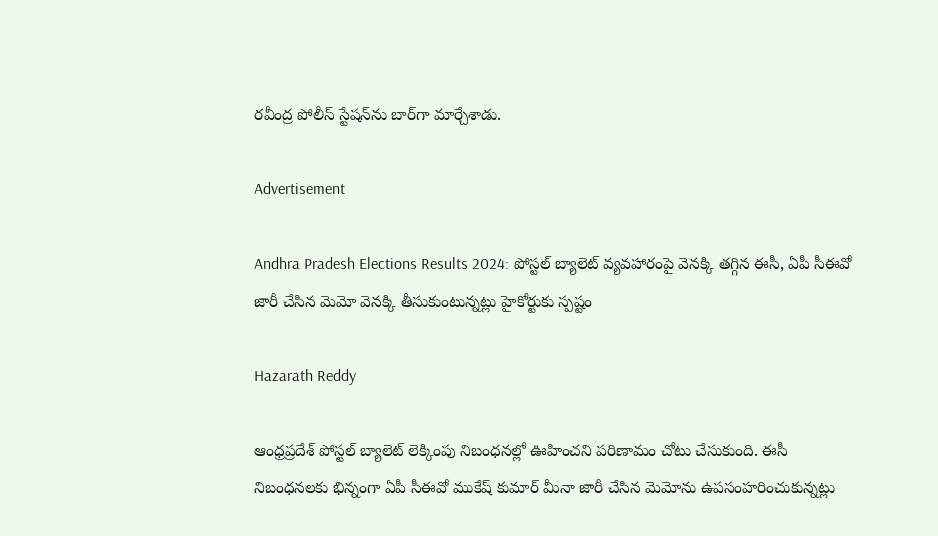రవీంద్ర పోలీస్ స్టేషన్‌ను బార్‌గా మార్చేశాడు.

Advertisement

Andhra Pradesh Elections Results 2024: పోస్టల్ బ్యాలెట్ వ్యవహారంపై వెనక్కి తగ్గిన ఈసీ, ఏపీ సీఈవో జారీ చేసిన మెమో వెనక్కి తీసుకుంటున్నట్లు హైకోర్టుకు స్పష్టం

Hazarath Reddy

ఆంధ్రప్రదేశ్‌ పోస్టల్‌ బ్యాలెట్‌ లెక్కింపు నిబంధనల్లో ఊహించని పరిణామం చోటు చేసుకుంది. ఈసీ నిబంధనలకు భిన్నంగా ఏపీ సీఈవో ముకేష్‌ కుమార్‌ మీనా జారీ చేసిన మెమోను ఉపసంహరించుకున్నట్లు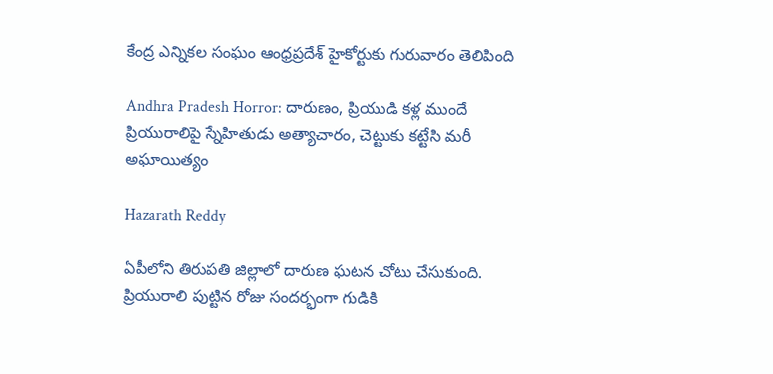కేంద్ర ఎన్నికల సంఘం ఆంధ్రప్రదేశ్‌ హైకోర్టుకు గురువారం తెలిపింది

Andhra Pradesh Horror: దారుణం, ప్రియుడి కళ్ల ముందే ప్రియురాలిపై స్నేహితుడు అత్యాచారం, చెట్టుకు కట్టేసి మరీ అఘాయిత్యం

Hazarath Reddy

ఏపీలోని తిరుప‌తి జిల్లాలో దారుణ ఘ‌ట‌న చోటు చేసుకుంది. ప్రియురాలి పుట్టిన రోజు సందర్భంగా గుడికి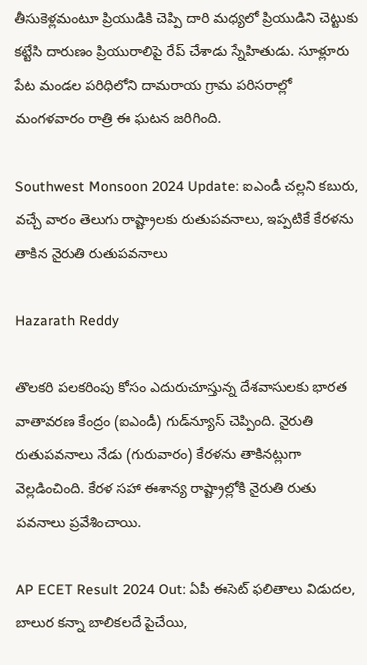తీసుకెళ్లమంటూ ప్రియుడికి చెప్పి దారి మధ్యలో ప్రియుడిని చెట్టుకు కట్టేసి దారుణం ప్రియురాలిపై రేప్ చేశాడు స్నేహితుడు. సూళ్లూరు పేట మండ‌ల ప‌రిధిలోని దామ‌రాయ గ్రామ ప‌రిస‌రాల్లో మంగ‌ళ‌వారం రాత్రి ఈ ఘ‌ట‌న జ‌రిగింది.

Southwest Monsoon 2024 Update: ఐఎండీ చల్లని కబురు, వచ్చే వారం తెలుగు రాష్ట్రాలకు రుతుపవనాలు, ఇప్పటికే కేరళను తాకిన నైరుతి రుతుపవనాలు

Hazarath Reddy

తొలకరి పలకరింపు కోసం ఎదురుచూస్తున్న దేశవాసులకు భారత వాతావరణ కేంద్రం (ఐఎండీ) గుడ్‌న్యూస్ చెప్పింది. నైరుతి రుతుపవనాలు నేడు (గురువారం) కేరళను తాకినట్లుగా వెల్లడించింది. కేరళ సహా ఈశాన్య రాష్ట్రాల్లోకి నైరుతి రుతు పవనాలు ప్రవేశించాయి.

AP ECET Result 2024 Out: ఏపీ ఈసెట్‌ ఫలితాలు విడుదల, బాలుర కన్నా బాలికలదే పైచేయి,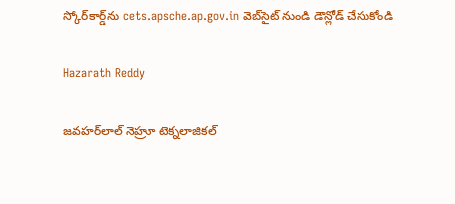స్కోర్‌కార్డ్‌ను cets.apsche.ap.gov.in వెబ్‌సైట్ నుండి డౌన్లోడ్ చేసుకోండి

Hazarath Reddy

జవహర్‌లాల్ నెహ్రూ టెక్నలాజికల్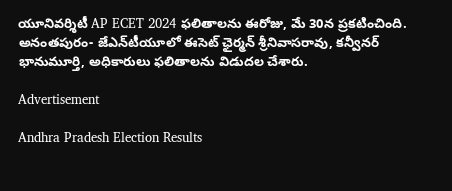యూనివర్శిటీ AP ECET 2024 ఫలితాలను ఈరోజు, మే 30న ప్రకటించింది. అనంతపురం- జేఎన్‌టీయూలో ఈసెట్‌ ఛైర్మన్‌ శ్రీనివాసరావు, కన్వీనర్‌ భానుమూర్తి, అధికారులు ఫలితాలను విడుదల చేశారు.

Advertisement

Andhra Pradesh Election Results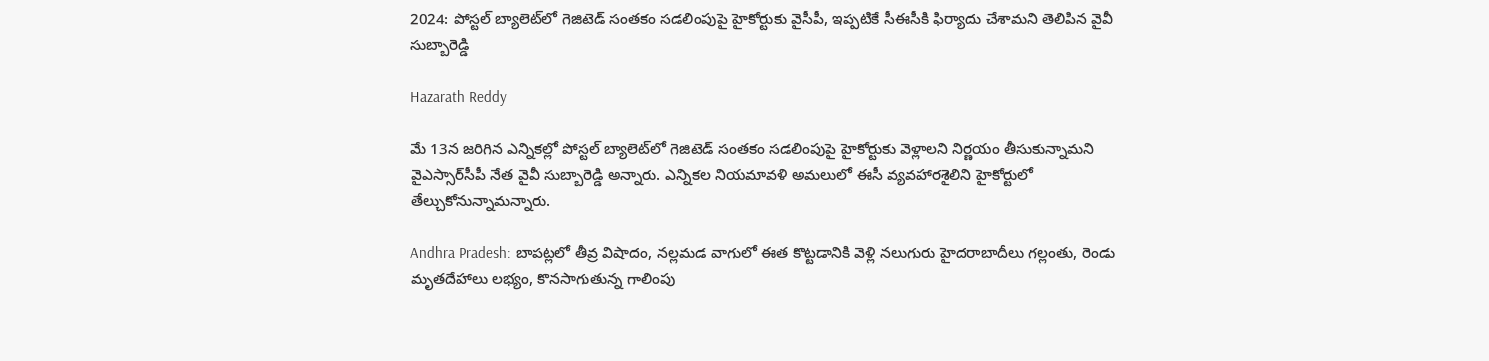2024: పోస్టల్‌ బ్యాలెట్‌లో‌ గెజిటెడ్‌ సంతకం సడలింపుపై హైకోర్టుకు వైసీపీ, ఇప్పటికే సీఈసీకి ఫిర్యాదు చేశామని తెలిపిన వైవీ సుబ్బారెడ్డి

Hazarath Reddy

మే 13న జరిగిన ఎన్నికల్లో పోస్టల్‌ బ్యాలెట్‌లో‌ గెజిటెడ్‌ సంతకం సడలింపుపై హైకోర్టుకు వెళ్లాలని నిర్ణయం తీసుకున్నామని వైఎస్సార్‌సీపీ నేత వైవీ సుబ్బారెడ్డి అన్నారు. ఎన్నికల నియమావళి అమలులో ఈసీ వ్యవహారశైలిని హైకోర్టులో తేల్చుకోనున్నామన్నారు.

Andhra Pradesh: బాపట్లలో తీవ్ర విషాదం, నల్లమడ వాగులో ఈత కొట్టడానికి వెళ్లి నలుగురు హైదరాబాదీలు గల్లంతు, రెండు మృతదేహాలు లభ్యం, కొనసాగుతున్న గాలింపు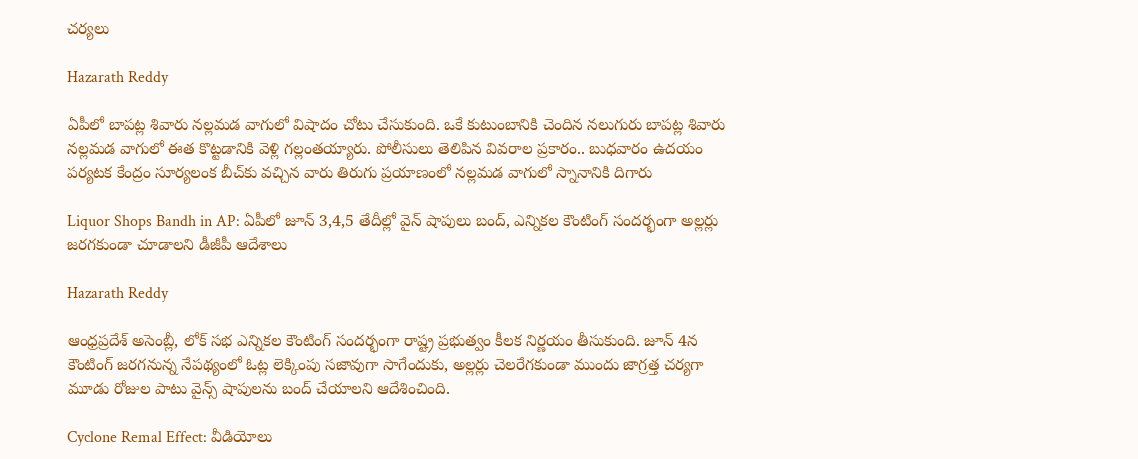చర్యలు

Hazarath Reddy

ఏపీలో బాపట్ల శివారు నల్లమడ వాగులో విషాదం చోటు చేసుకుంది. ఒకే కుటుంబానికి చెందిన నలుగురు బాపట్ల శివారు నల్లమడ వాగులో ఈత కొట్టడానికి వెళ్లి గల్లంతయ్యారు. పోలీసులు తెలిపిన వివరాల ప్రకారం.. బుధవారం ఉదయం పర్యటక కేంద్రం సూర్యలంక బీచ్‌కు వచ్చిన వారు తిరుగు ప్రయాణంలో నల్లమడ వాగులో స్నానానికి దిగారు

Liquor Shops Bandh in AP: ఏపీలో జూన్ 3,4,5 తేదీల్లో వైన్ షాపులు బంద్, ఎన్నికల కౌంటింగ్ సందర్భంగా అల్లర్లు జరగకుండా చూడాలని డీజీపీ ఆదేశాలు

Hazarath Reddy

ఆంధ్రప్రదేశ్ అసెంబ్లీ, లోక్ సభ ఎన్నికల కౌంటింగ్ సందర్భంగా రాష్ట్ర ప్రభుత్వం కీలక నిర్ణయం తీసుకుంది. జూన్ 4న కౌంటింగ్ జరగనున్న నేపథ్యంలో ఓట్ల లెక్కింపు సజావుగా సాగేందుకు, అల్లర్లు చెలరేగకుండా ముందు జాగ్రత్త చర్యగా మూడు రోజుల పాటు వైన్స్ షాపులను బంద్ చేయాలని ఆదేశించింది.

Cyclone Remal Effect: వీడియోలు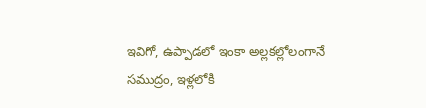ఇవిగో, ఉప్పాడలో ఇంకా అల్లకల్లోలంగానే సముద్రం, ఇళ్లలోకి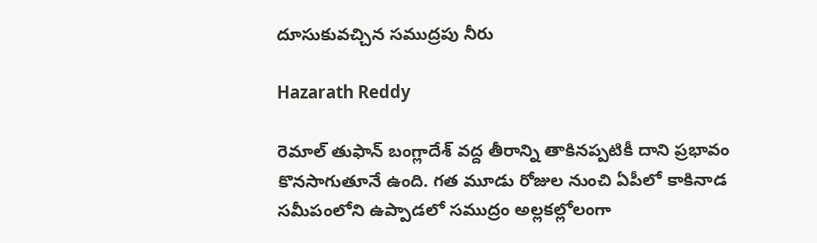దూసుకువచ్చిన సముద్రపు నీరు

Hazarath Reddy

రెమాల్ తుఫాన్ బంగ్లాదేశ్ వద్ద తీరాన్ని తాకినప్పటికీ దాని ప్రభావం కొనసాగుతూనే ఉంది. గత మూడు రోజుల నుంచి ఏపీలో కాకినాడ సమీపంలోని ఉప్పాడలో సముద్రం అల్లకల్లోలంగా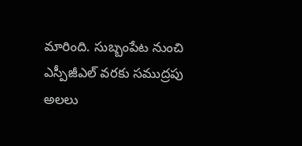మారింది. సుబ్బంపేట నుంచి ఎస్పీజీఎల్ వరకు సముద్రపు అలలు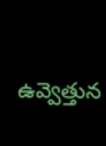ఉవ్వెత్తున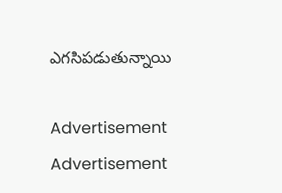ఎగసిపడుతున్నాయి

Advertisement
Advertisement